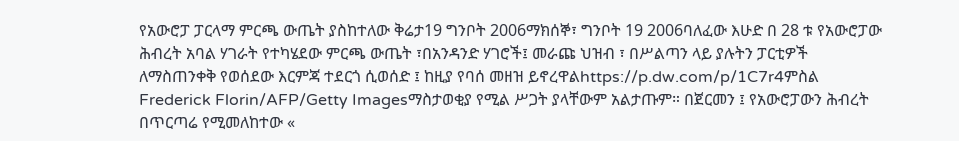የአውሮፓ ፓርላማ ምርጫ ውጤት ያስከተለው ቅሬታ19 ግንቦት 2006ማክሰኞ፣ ግንቦት 19 2006ባለፈው እሁድ በ 28 ቱ የአውሮፓው ሕብረት አባል ሃገራት የተካሄደው ምርጫ ውጤት ፣በአንዳንድ ሃገሮች፤ መራጩ ህዝብ ፣ በሥልጣን ላይ ያሉትን ፓርቲዎች ለማስጠንቀቅ የወሰደው እርምጃ ተደርጎ ሲወሰድ ፤ ከዚያ የባሰ መዘዝ ይኖረዋልhttps://p.dw.com/p/1C7r4ምስል Frederick Florin/AFP/Getty Imagesማስታወቂያ የሚል ሥጋት ያላቸውም አልታጡም። በጀርመን ፤ የአውሮፓውን ሕብረት በጥርጣሬ የሚመለከተው «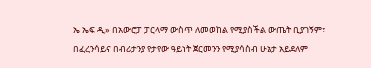ኤ ኤፍ ዲ» በአውሮፓ ፓርላማ ውስጥ ለመወከል የሚያስችል ውጤት ቢያገኝም፣ በፈረንሳይና በብሪታንያ የታየው ዓይነት ጀርመንን የሚያሳስብ ሁኔታ አይደለም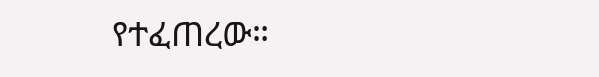የተፈጠረው።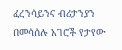ፈረንሳይንና ብሪታንያን በመሳሰሉ አገሮች የታየው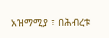አዝማሚያ ፣ በሕብረቱ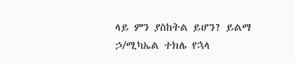ላይ ምን ያስከትል ይሆን? ይልማ ኃ/ሚካኤል ተክሌ የኋላ